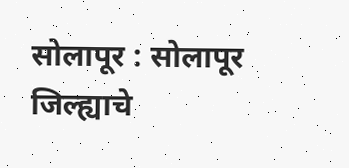सोलापूर : सोलापूर जिल्ह्याचे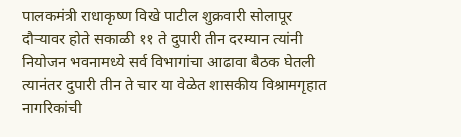पालकमंत्री राधाकृष्ण विखे पाटील शुक्रवारी सोलापूर दौऱ्यावर होते सकाळी ११ ते दुपारी तीन दरम्यान त्यांनी नियोजन भवनामध्ये सर्व विभागांचा आढावा बैठक घेतली त्यानंतर दुपारी तीन ते चार या वेळेत शासकीय विश्रामगृहात नागरिकांची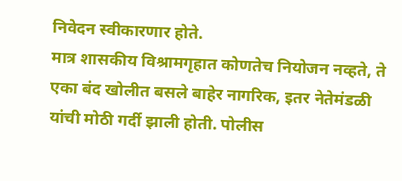निवेदन स्वीकारणार होते.
मात्र शासकीय विश्रामगृहात कोणतेच नियोजन नव्हते, ते एका बंद खोलीत बसले बाहेर नागरिक, इतर नेतेमंडळी यांची मोठी गर्दी झाली होती. पोलीस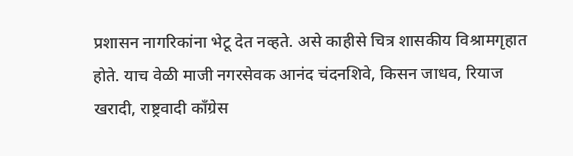प्रशासन नागरिकांना भेटू देत नव्हते. असे काहीसे चित्र शासकीय विश्रामगृहात होते. याच वेळी माजी नगरसेवक आनंद चंदनशिवे, किसन जाधव, रियाज खरादी, राष्ट्रवादी काँग्रेस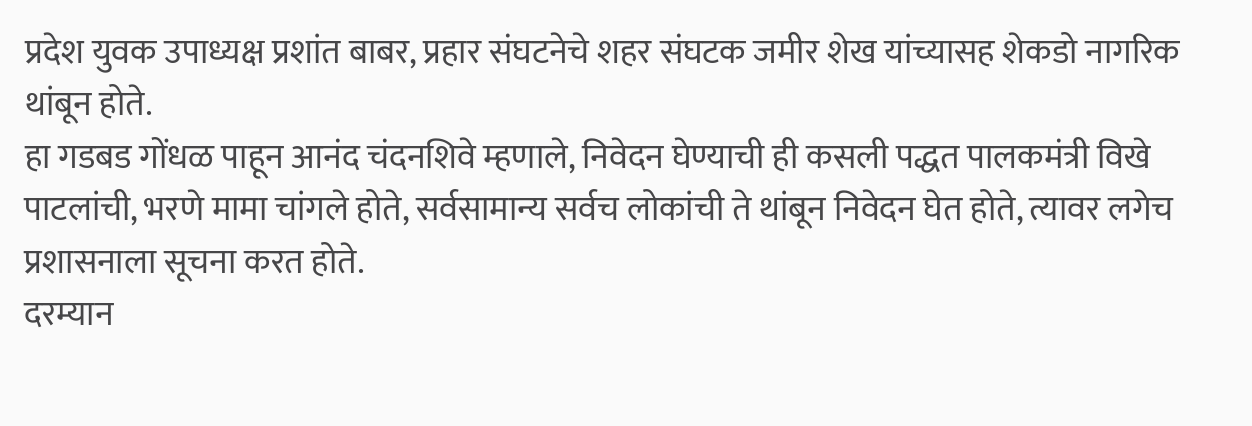प्रदेश युवक उपाध्यक्ष प्रशांत बाबर, प्रहार संघटनेचे शहर संघटक जमीर शेख यांच्यासह शेकडो नागरिक थांबून होते.
हा गडबड गोंधळ पाहून आनंद चंदनशिवे म्हणाले, निवेदन घेण्याची ही कसली पद्धत पालकमंत्री विखे पाटलांची, भरणे मामा चांगले होते, सर्वसामान्य सर्वच लोकांची ते थांबून निवेदन घेत होते, त्यावर लगेच प्रशासनाला सूचना करत होते.
दरम्यान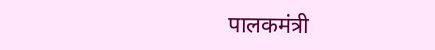पालकमंत्री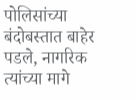पोलिसांच्या बंदोबस्तात बाहेर पडले, नागरिक त्यांच्या मागे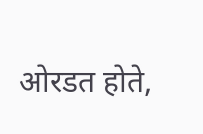ओरडत होते,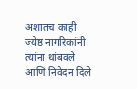अशातच काही ज्येष्ठ नागरिकांनी त्यांना थांबवले आणि निवेदन दिले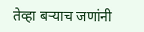तेव्हा बऱ्याच जणांनी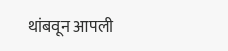थांबवून आपली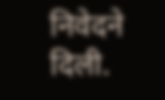निवेदने दिली.